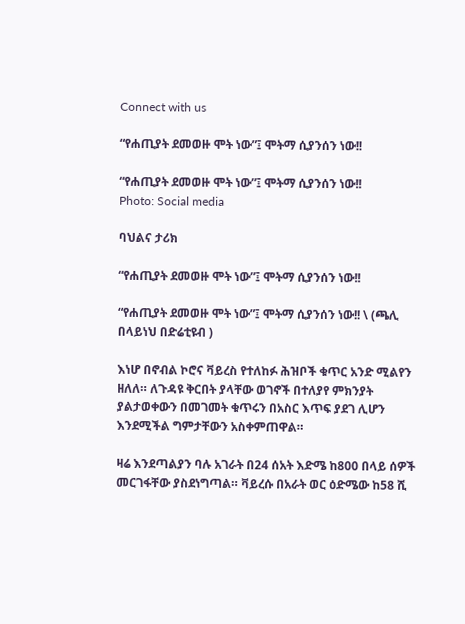Connect with us

“የሐጢያት ደመወዙ ሞት ነው”፤ ሞትማ ሲያንሰን ነው!!

“የሐጢያት ደመወዙ ሞት ነው”፤ ሞትማ ሲያንሰን ነው!!
Photo: Social media

ባህልና ታሪክ

“የሐጢያት ደመወዙ ሞት ነው”፤ ሞትማ ሲያንሰን ነው!!

“የሐጢያት ደመወዙ ሞት ነው”፤ ሞትማ ሲያንሰን ነው!! \ (ጫሊ በላይነህ በድሬቲዩብ )

እነሆ በኖብል ኮሮና ቫይረስ የተለከፉ ሕዝቦች ቁጥር አንድ ሚልየን ዘለለ። ለጉዳዩ ቅርበት ያላቸው ወገኖች በተለያየ ምክንያት ያልታወቀውን በመገመት ቁጥሩን በአስር እጥፍ ያደገ ሊሆን እንደሚችል ግምታቸውን አስቀምጠዋል።

ዛሬ እንደጣልያን ባሉ አገራት በ24 ሰአት እድሜ ከ800 በላይ ሰዎች መርገፋቸው ያስደነግጣል። ቫይረሱ በአራት ወር ዕድሜው ከ58 ሺ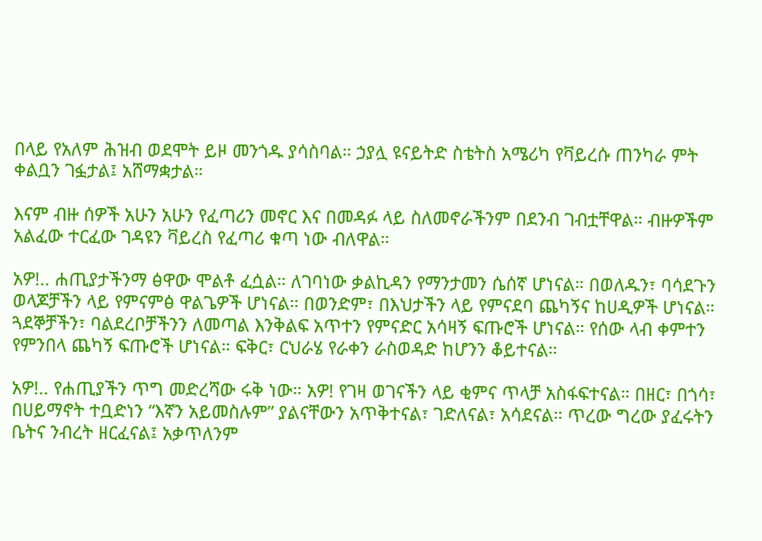በላይ የአለም ሕዝብ ወደሞት ይዞ መንጎዱ ያሳስባል። ኃያሏ ዩናይትድ ስቴትስ አሜሪካ የቫይረሱ ጠንካራ ምት ቀልቧን ገፏታል፤ አሸማቋታል።

እናም ብዙ ሰዎች አሁን አሁን የፈጣሪን መኖር እና በመዳፉ ላይ ስለመኖራችንም በደንብ ገብቷቸዋል። ብዙዎችም አልፈው ተርፈው ገዳዩን ቫይረስ የፈጣሪ ቁጣ ነው ብለዋል።

አዎ!.. ሐጢያታችንማ ፅዋው ሞልቶ ፈሷል። ለገባነው ቃልኪዳን የማንታመን ሴሰኛ ሆነናል። በወለዱን፣ ባሳደጉን ወላጆቻችን ላይ የምናምፅ ዋልጌዎች ሆነናል። በወንድም፣ በእህታችን ላይ የምናደባ ጨካኝና ከሀዲዎች ሆነናል። ጓደኞቻችን፣ ባልደረቦቻችንን ለመጣል እንቅልፍ አጥተን የምናድር አሳዛኝ ፍጡሮች ሆነናል። የሰው ላብ ቀምተን የምንበላ ጨካኝ ፍጡሮች ሆነናል። ፍቅር፣ ርህራሄ የራቀን ራስወዳድ ከሆንን ቆይተናል።

አዎ!.. የሐጢያችን ጥግ መድረሻው ሩቅ ነው። አዎ! የገዛ ወገናችን ላይ ቂምና ጥላቻ አስፋፍተናል። በዘር፣ በጎሳ፣ በሀይማኖት ተቧድነን “እኛን አይመስሉም” ያልናቸውን አጥቅተናል፣ ገድለናል፣ አሳደናል። ጥረው ግረው ያፈሩትን ቤትና ንብረት ዘርፈናል፤ አቃጥለንም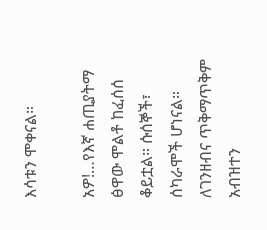እሳቱን ሞቀናል።

አዎ!…የእኛ ሐጢያትማ ፅዋው ሞልቶ ከፈሰሰ ቆይቷል። ሱሰኞች፣ ሰካራሞች ሆነናል። ለገንዘብና ጥቅማጥቅም አብዝተን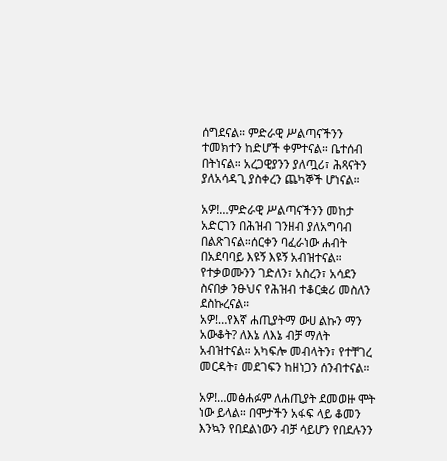ሰግደናል። ምድራዊ ሥልጣናችንን ተመክተን ከድሆች ቀምተናል። ቤተሰብ በትነናል። አረጋዊያንን ያለጧሪ፣ ሕጻናትን ያለአሳዳጊ ያስቀረን ጨካኞች ሆነናል።

አዎ!…ምድራዊ ሥልጣናችንን መከታ አድርገን በሕዝብ ገንዘብ ያለአግባብ በልጽገናል።ሰርቀን ባፈራነው ሐብት በአደባባይ እዩኝ እዩኝ አብዝተናል። የተቃወሙንን ገድለን፣ አስረን፣ አሳደን ስናበቃ ንፁህና የሕዝብ ተቆርቋሪ መስለን ደስኩረናል።
አዎ!…የእኛ ሐጢያትማ ውሀ ልኩን ማን አውቆት? ለእኔ ለእኔ ብቻ ማለት አብዝተናል። አካፍሎ መብላትን፣ የተቸገረ መርዳት፣ መደገፍን ከዘነጋን ሰንብተናል።

አዎ!…መፅሐፉም ለሐጢያት ደመወዙ ሞት ነው ይላል። በሞታችን አፋፍ ላይ ቆመን እንኳን የበደልነውን ብቻ ሳይሆን የበደሉንን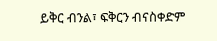ይቅር ብንል፣ ፍቅርን ብናስቀድም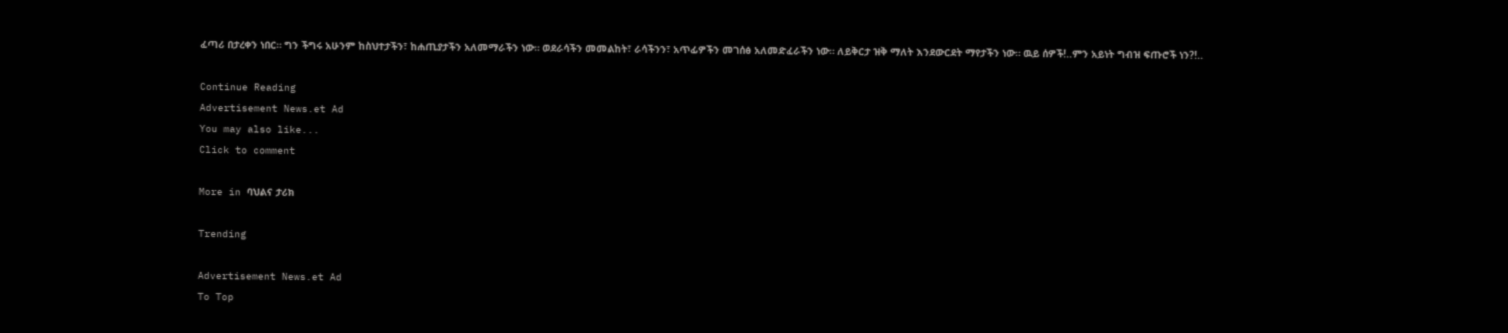ፈጣሪ በታረቀን ነበር። ግን ችግሩ አሁንም ከስህተታችን፣ ከሐጢያታችን አለመማራችን ነው። ወደራሳችን መመልከት፣ ራሳችንን፣ አጥፊዎችን መገሰፅ አለመድፈራችን ነው። ለይቅርታ ዝቅ ማለት እንደውርደት ማየታችን ነው። ዉይ ሰዎች!..ምን አይነት ግብዝ ፍጡሮች ነን?!..

Continue Reading
Advertisement News.et Ad
You may also like...
Click to comment

More in ባህልና ታሪክ

Trending

Advertisement News.et Ad
To Top